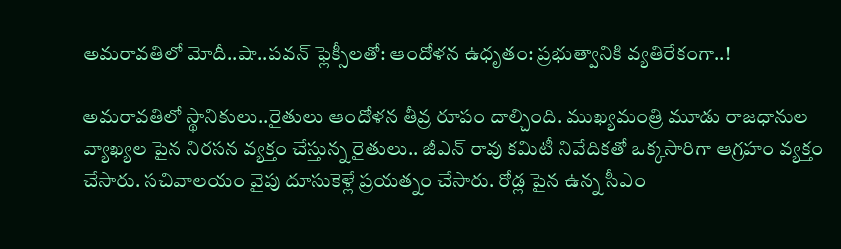అమరావతిలో మోదీ..షా..పవన్ ఫ్లెక్సీలతో: ఆందోళన ఉధృతం: ప్రభుత్వానికి వ్యతిరేకంగా..!

అమరావతిలో స్థానికులు..రైతులు ఆందోళన తీవ్ర రూపం దాల్చింది. ముఖ్యమంత్రి మూడు రాజధానుల వ్యాఖ్యల పైన నిరసన వ్యక్తం చేస్తున్న రైతులు.. జీఎన్ రావు కమిటీ నివేదికతో ఒక్కసారిగా ఆగ్రహం వ్యక్తం చేసారు. సచివాలయం వైపు దూసుకెళ్లే ప్రయత్నం చేసారు. రోడ్ల పైన ఉన్న సీఎం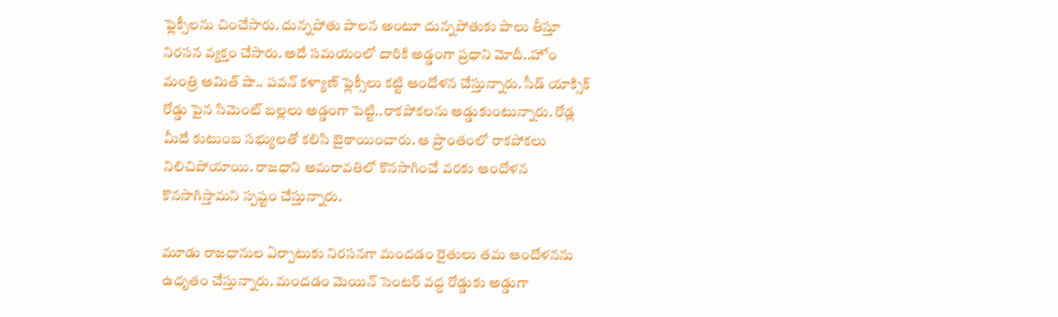ఫ్లెక్సీలను చించేసారు. దున్నపోతు పాలన అంటూ దున్నపోతుకు పాలు తీస్తూ నిరసన వ్యక్తం చేసారు. అదే సమయంలో దారికి అడ్డంగా ప్రధాని మోదీ..హోం మంత్రి అమిత్ షా.. పవన్ కళ్యాణ్ ఫ్లెక్సీలు కట్టి ఆందోళన చేస్తున్నారు. సీడ్ యాక్సిక్ రోడ్డు పైన సిమెంట్ బల్లలు అడ్డంగా పెట్టి..రాకపోకలను అడ్డుకుంటున్నారు. రోడ్ల మీదే కుటుంబ సభ్యులతో కలిసి బైఠాయించారు. ఆ ప్రాంతంలో రాకపోకలు నిలిచిపోయాయి. రాజధాని అమరావతిలో కొనసాగించే వరకు ఆందోళన కొనసాగిస్తామని స్పష్టం చేస్తున్నారు.

మూడు రాజధానుల ఏర్పాటుకు నిరసనగా మందడం రైతులు తమ ఆందోళనను ఉధృతం చేస్తున్నారు. మందడం మెయిన్ సెంటర్ వద్ద రోడ్డుకు అడ్డుగా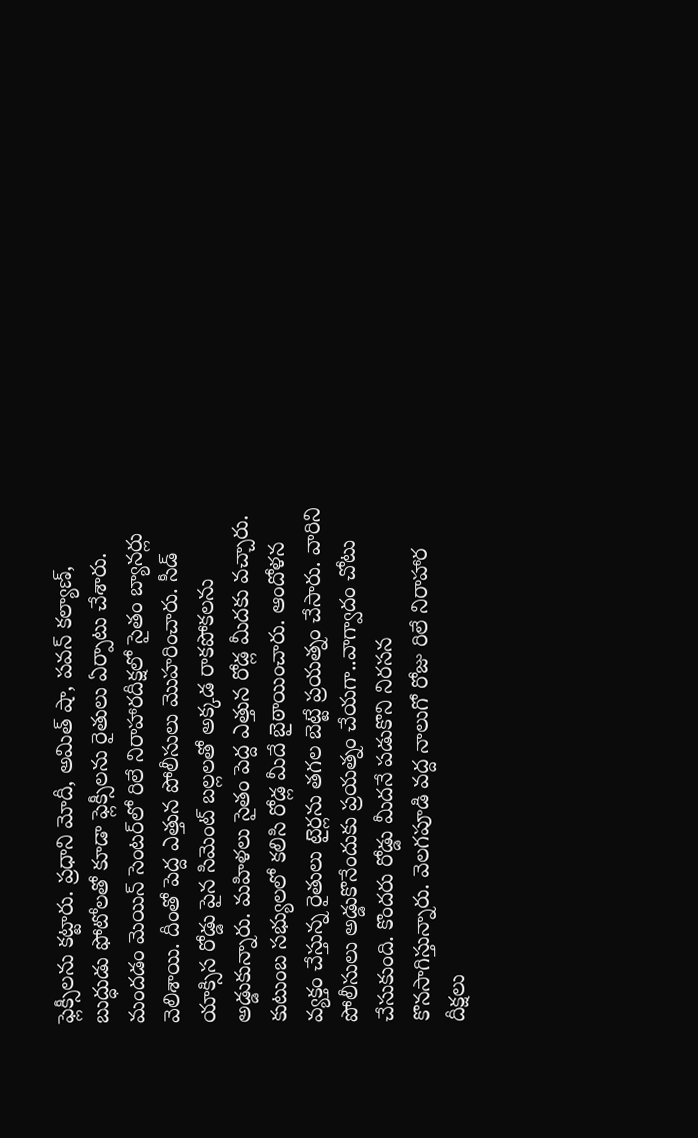ఫ్లెక్సీలను కట్టారు. ప్రధాని మోదీ, అమిత్ షా, పవన్ కల్యాణ్, బుద్ధుడు ఫోటోలతో కూడా ఫ్లెక్సీలను రైతులు ఏర్పాటు చేశారు. మందడం మెయిన్ సెంటర్‌లో రిలే నిరాహారదీక్షలో సైతం బ్యానర్లు వెలిశాయి. దీంతో పెద్ద ఎత్తున పోలీసులు మొహరించారు. సీడ్ యాక్సిస రోడ్డు పైన సిమెంట్ బల్లలతో అక్కడ రాకపోకలను అడ్డుకున్నారు. మహిళలు సైతం పెద్ద ఎత్తున రోడ్ల మీదకు వచ్చారు. కుటుంబ సభ్యులలో కలిసి రోడ్ల మీదే బైఠాయించారు. ఆందోళన వ్యక్తం చేస్తున్న రైతులు టైర్లను తగల బెట్టే ప్రయత్నం చేసారు. వారిని పోలీసులు అడ్డుకొనేందుకు ప్రయత్నం చేయగా..వాగ్వాదం చోటు చేసుకుంది. కొందరు రోడ్డు మీదనే పడుకొని నిరసన కొనసాగిస్తున్నారు. వెలగపూడి వద్ద నాలుగో రోజు రిలే నిరాహార దీక్షలు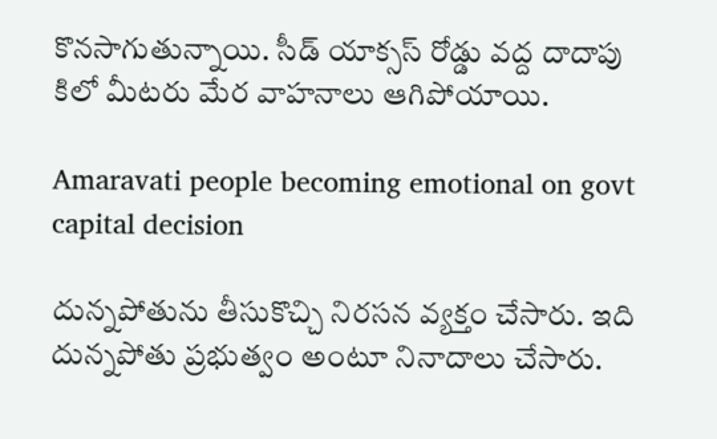కొనసాగుతున్నాయి. సీడ్ యాక్సస్ రోడ్డు వద్ద దాదాపు కిలో మీటరు మేర వాహనాలు ఆగిపోయాయి.

Amaravati people becoming emotional on govt capital decision

దున్నపోతును తీసుకొచ్చి నిరసన వ్యక్తం చేసారు. ఇది దున్నపోతు ప్రభుత్వం అంటూ నినాదాలు చేసారు.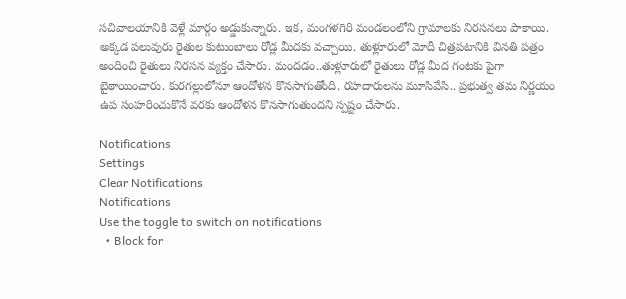సచివాలయానికి వెళ్లే మార్గం అడ్డుకున్నారు. ఇక, మంగళగిరి మండలంలోని గ్రామాలకు నిరసనలు పాకాయి. అక్కడ పలువురు రైతుల కుటుంబాలు రోడ్ల మీదకు వచ్చాయి. తుళ్లూరులో మోదీ చిత్రపటానికి వినతి పత్రం అందించి రైతులు నిరసన వ్యక్తం చేసారు. మందడం..తుళ్లూరులో రైతులు రోడ్ల మీద గంటకు పైగా బైఠాయించారు. కురగల్లులోనూ ఆందోళన కొనసాగుతోంది. రహదారులను మూసివేసి.. ప్రభుత్వ తమ నిర్ణయం ఉప సంహరించుకొనే వరకు ఆందోళన కొనసాగుతుందని స్పష్టం చేసారు.

Notifications
Settings
Clear Notifications
Notifications
Use the toggle to switch on notifications
  • Block for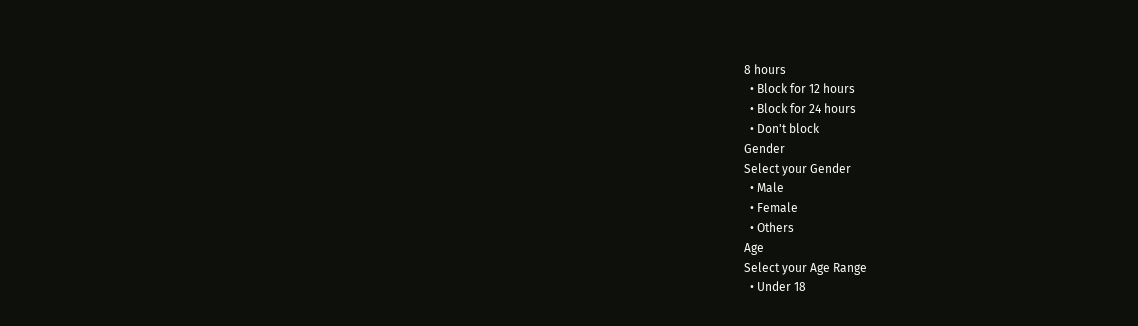8 hours
  • Block for 12 hours
  • Block for 24 hours
  • Don't block
Gender
Select your Gender
  • Male
  • Female
  • Others
Age
Select your Age Range
  • Under 18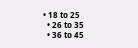• 18 to 25
  • 26 to 35
  • 36 to 45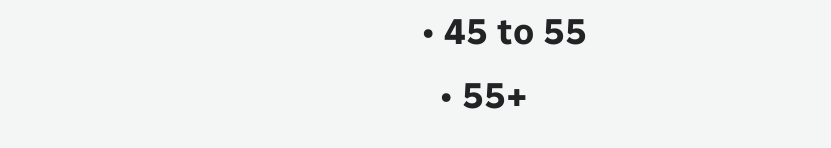• 45 to 55
  • 55+